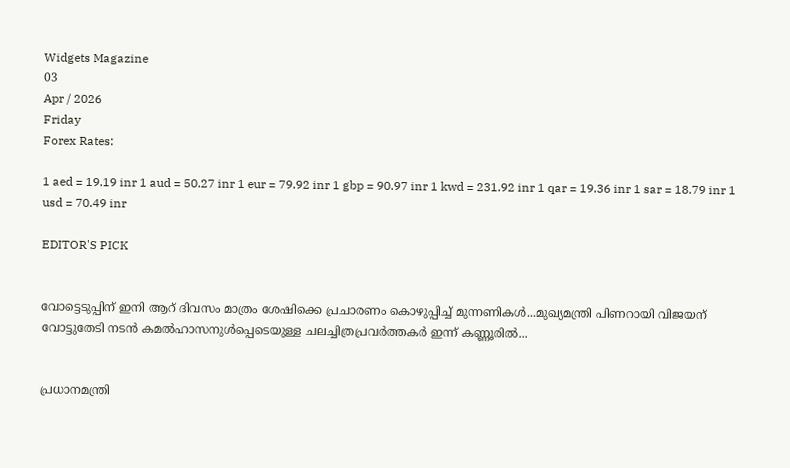Widgets Magazine
03
Apr / 2026
Friday
Forex Rates:

1 aed = 19.19 inr 1 aud = 50.27 inr 1 eur = 79.92 inr 1 gbp = 90.97 inr 1 kwd = 231.92 inr 1 qar = 19.36 inr 1 sar = 18.79 inr 1 usd = 70.49 inr

EDITOR'S PICK


വോട്ടെടുപ്പിന് ഇ‌നി ആറ് ദിവസം മാത്രം ശേഷിക്കെ പ്രചാരണം കൊഴുപ്പിച്ച് മുന്നണികള്‍...മുഖ്യമന്ത്രി പിണറായി വിജയന് വോട്ടുതേടി നടന്‍ കമല്‍ഹാസനുള്‍പ്പെടെയുള്ള ചലച്ചിത്രപ്രവർത്തകർ ഇന്ന് കണ്ണൂരില്‍...


പ്രധാനമന്ത്രി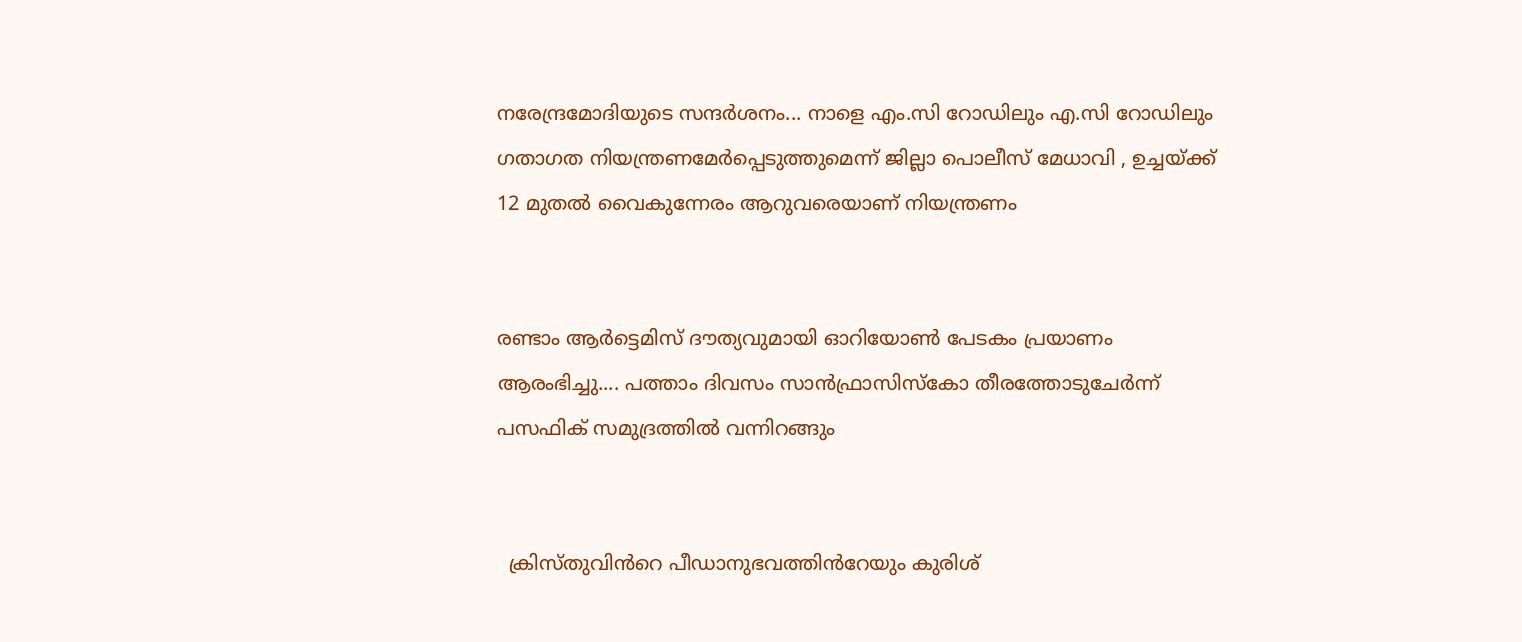നരേന്ദ്രമോദിയുടെ സന്ദർശനം... നാളെ എം.സി റോഡിലും എ.സി റോഡിലും ഗതാഗത നിയന്ത്രണമേർപ്പെടുത്തുമെന്ന് ജില്ലാ പൊലീസ് മേധാവി , ഉച്ചയ്ക്ക് 12 മുതൽ വൈകുന്നേരം ആറുവരെയാണ് നിയന്ത്രണം


രണ്ടാം ആർട്ടെമിസ് ദൗത്യവുമായി ഓറിയോൺ പേടകം പ്രയാണം ആരംഭിച്ചു.... പത്താം ദിവസം സാൻഫ്രാസിസ്കോ തീരത്തോടുചേർന്ന് പസഫിക് സമുദ്രത്തിൽ വന്നിറങ്ങും


  ക്രിസ്തുവിൻറെ പീഡാനുഭവത്തിൻറേയും കുരിശ്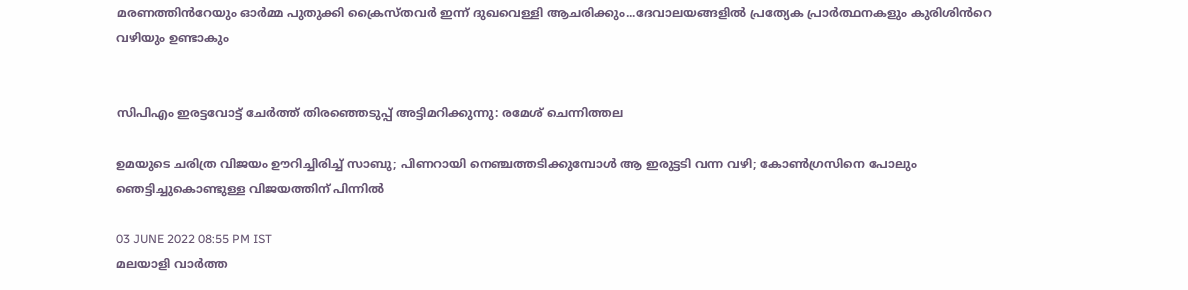മരണത്തിൻറേയും ഓർമ്മ പുതുക്കി ക്രൈസ്തവർ ഇന്ന് ദുഖവെള്ളി ആചരിക്കും...ദേവാലയങ്ങളിൽ പ്രത്യേക പ്രാർത്ഥനകളും കുരിശിൻറെ വഴിയും ഉണ്ടാകും


സിപിഎം ഇരട്ടവോട്ട് ചേര്‍ത്ത് തിരഞ്ഞെടുപ്പ് അട്ടിമറിക്കുന്നു: രമേശ് ചെന്നിത്തല

ഉമയുടെ ചരിത്ര വിജയം ഊറിച്ചിരിച്ച് സാബു; പിണറായി നെഞ്ചത്തടിക്കുമ്പോള്‍ ആ ഇരുട്ടടി വന്ന വഴി; കോണ്‍ഗ്രസിനെ പോലും ഞെട്ടിച്ചുകൊണ്ടുള്ള വിജയത്തിന് പിന്നില്‍

03 JUNE 2022 08:55 PM IST
മലയാളി വാര്‍ത്ത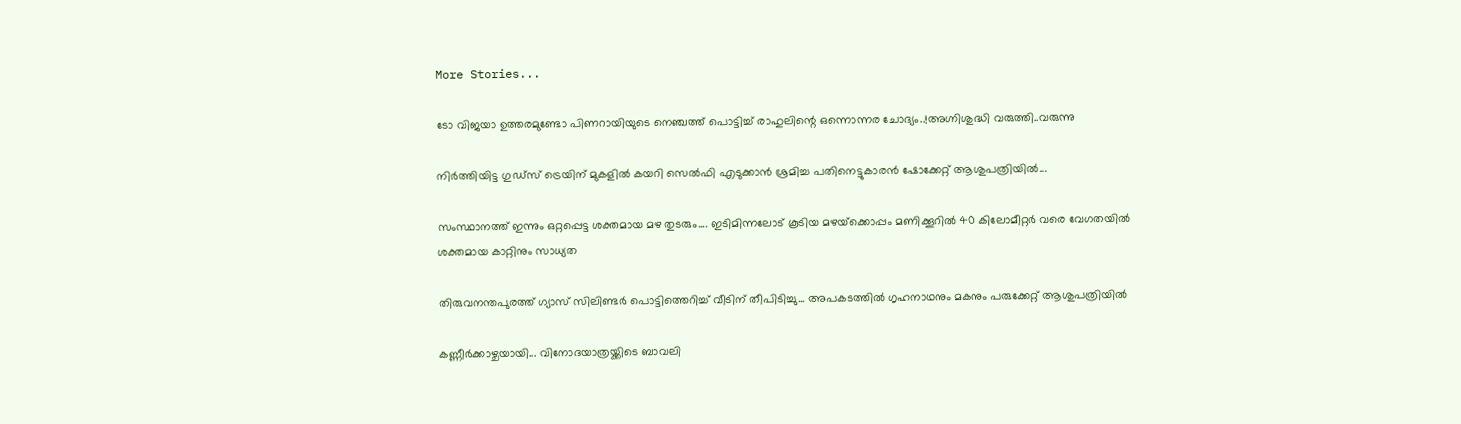More Stories...

ടോ വിജയാ ഉത്തരമുണ്ടോ പിണറായിയുടെ നെഞ്ചത്ത് പൊട്ടിച്ച് രാഹുലിന്റെ ഒന്നൊന്നര ചോദ്യം..!അഗ്നിശുദ്ധി വരുത്തി..വരുന്നു

നിർത്തിയിട്ട ഗുഡ്‌സ് ട്രെയിന് മുകളിൽ കയറി സെൽഫി എടുക്കാൻ ശ്രമിച്ച പതിനെട്ടുകാരൻ ഷോക്കേറ്റ് ആശുപത്രിയിൽ...

സംസ്ഥാനത്ത് ഇന്നും ഒറ്റപ്പെട്ട ശക്തമായ മഴ തുടരും.... ഇടിമിന്നലോട് കൂടിയ മഴയ്‌ക്കൊപ്പം മണിക്കൂറില്‍ 40 കിലോമീറ്റര്‍ വരെ വേഗതയില്‍ ശക്തമായ കാറ്റിനും സാധ്യത

തിരുവനന്തപുരത്ത് ഗ്യാസ് സിലിണ്ടർ പൊട്ടിത്തെറിച്ച് വീടിന് തീപിടിച്ചു... അപകടത്തിൽ ഗൃഹനാഥനും മകനും പരുക്കേറ്റ് ആശുപത്രിയിൽ

കണ്ണീർക്കാഴ്ചയായി... വിനോദയാത്രയ്ക്കിടെ ബാവലി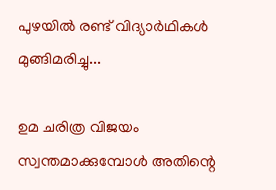പുഴയിൽ രണ്ട് വിദ്യാർഥികൾ മുങ്ങിമരിച്ചു...

ഉമ ചരിത്ര വിജയം സ്വന്തമാക്കുമ്പോള്‍ അതിന്റെ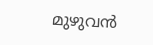മുഴുവന്‍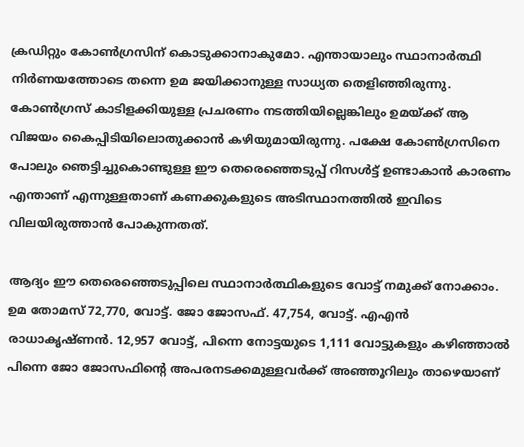ക്രഡിറ്റും കോണ്‍ഗ്രസിന് കൊടുക്കാനാകുമോ. എന്തായാലും സ്ഥാനാര്‍ത്ഥി നിര്‍ണയത്തോടെ തന്നെ ഉമ ജയിക്കാനുള്ള സാധ്യത തെളിഞ്ഞിരുന്നു. കോണ്‍ഗ്രസ് കാടിളക്കിയുള്ള പ്രചരണം നടത്തിയില്ലെങ്കിലും ഉമയ്ക്ക് ആ വിജയം കൈപ്പിടിയിലൊതുക്കാന്‍ കഴിയുമായിരുന്നു. പക്ഷേ കോണ്‍ഗ്രസിനെ പോലും ഞെട്ടിച്ചുകൊണ്ടുള്ള ഈ തെരെഞ്ഞെടുപ്പ് റിസള്‍ട്ട് ഉണ്ടാകാന്‍ കാരണം എന്താണ് എന്നുള്ളതാണ് കണക്കുകളുടെ അടിസ്ഥാനത്തില്‍ ഇവിടെ വിലയിരുത്താന്‍ പോകുന്നതത്.

ആദ്യം ഈ തെരെഞ്ഞെടുപ്പിലെ സ്ഥാനാര്‍ത്ഥികളുടെ വോട്ട് നമുക്ക് നോക്കാം. ഉമ തോമസ് 72,770, വോട്ട്. ജോ ജോസഫ്. 47,754, വോട്ട്. എഎന്‍ രാധാകൃഷ്ണന്‍. 12,957 വോട്ട്, പിന്നെ നോട്ടയുടെ 1,111 വോട്ടുകളും കഴിഞ്ഞാല്‍ പിന്നെ ജോ ജോസഫിന്റെ അപരനടക്കമുള്ളവര്‍ക്ക് അഞ്ഞൂറിലും താഴെയാണ്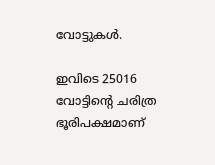വോട്ടുകള്‍.

ഇവിടെ 25016 വോട്ടിന്റെ ചരിത്ര ഭൂരിപക്ഷമാണ്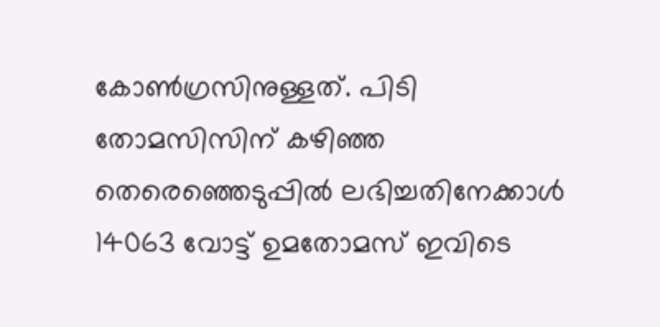കോണ്‍ഗ്രസിനുള്ളത്. പിടി തോമസിസിന് കഴിഞ്ഞ തെരെഞ്ഞെടുപ്പില്‍ ലഭിച്ചതിനേക്കാള്‍ 14063 വോട്ട് ഉമതോമസ് ഇവിടെ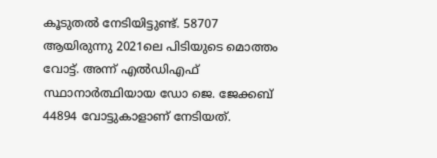കൂടുതല്‍ നേടിയിട്ടുണ്ട്. 58707 ആയിരുന്നു 2021ലെ പിടിയുടെ മൊത്തം വോട്ട്. അന്ന് എല്‍ഡിഎഫ് സ്ഥാനാര്‍ത്ഥിയായ ഡോ ജെ. ജേക്കബ് 44894 വോട്ടുകാളാണ് നേടിയത്.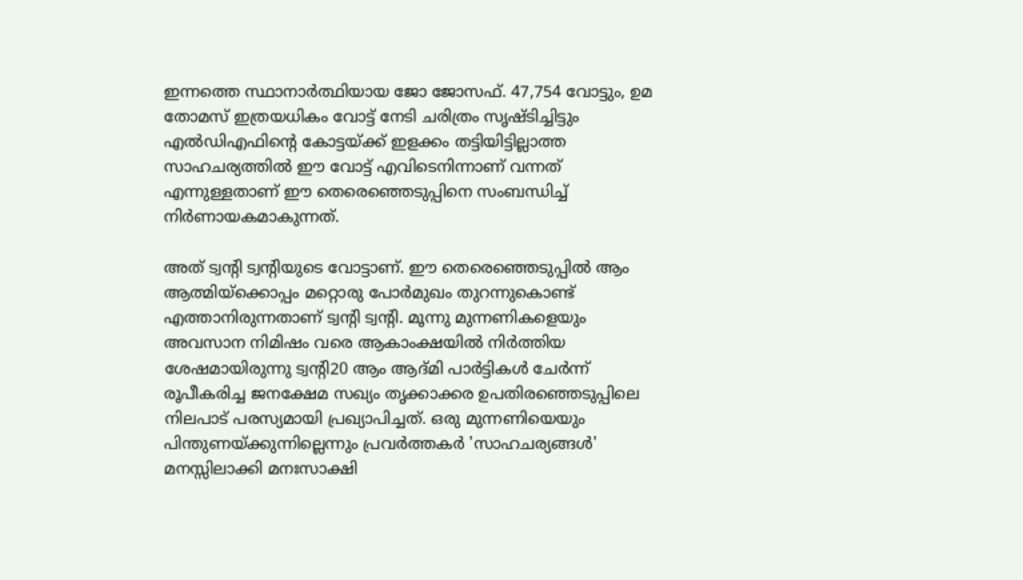ഇന്നത്തെ സ്ഥാനാര്‍ത്ഥിയായ ജോ ജോസഫ്. 47,754 വോട്ടും, ഉമ തോമസ് ഇത്രയധികം വോട്ട് നേടി ചരിത്രം സൃഷ്ടിച്ചിട്ടും എല്‍ഡിഎഫിന്റെ കോട്ടയ്ക്ക് ഇളക്കം തട്ടിയിട്ടില്ലാത്ത സാഹചര്യത്തില്‍ ഈ വോട്ട് എവിടെനിന്നാണ് വന്നത് എന്നുള്ളതാണ് ഈ തെരെഞ്ഞെടുപ്പിനെ സംബന്ധിച്ച് നിര്‍ണായകമാകുന്നത്.

അത് ട്വന്റി ട്വന്റിയുടെ വോട്ടാണ്. ഈ തെരെഞ്ഞെടുപ്പില്‍ ആം ആത്മിയ്‌ക്കൊപ്പം മറ്റൊരു പോര്‍മുഖം തുറന്നുകൊണ്ട് എത്താനിരുന്നതാണ് ട്വന്റി ട്വന്റി. മൂന്നു മുന്നണികളെയും അവസാന നിമിഷം വരെ ആകാംക്ഷയില്‍ നിര്‍ത്തിയ ശേഷമായിരുന്നു ട്വന്റി20 ആം ആദ്മി പാര്‍ട്ടികള്‍ ചേര്‍ന്ന് രൂപീകരിച്ച ജനക്ഷേമ സഖ്യം തൃക്കാക്കര ഉപതിരഞ്ഞെടുപ്പിലെ നിലപാട് പരസ്യമായി പ്രഖ്യാപിച്ചത്. ഒരു മുന്നണിയെയും പിന്തുണയ്ക്കുന്നില്ലെന്നും പ്രവര്‍ത്തകര്‍ 'സാഹചര്യങ്ങള്‍' മനസ്സിലാക്കി മനഃസാക്ഷി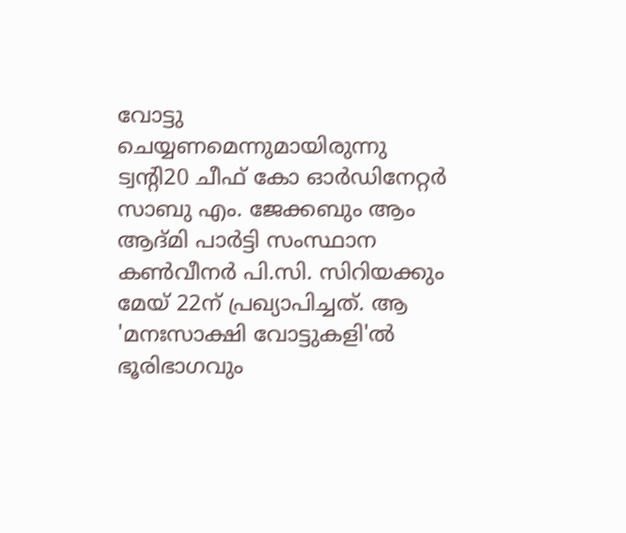വോട്ടു ചെയ്യണമെന്നുമായിരുന്നു ട്വന്റി20 ചീഫ് കോ ഓര്‍ഡിനേറ്റര്‍ സാബു എം. ജേക്കബും ആം ആദ്മി പാര്‍ട്ടി സംസ്ഥാന കണ്‍വീനര്‍ പി.സി. സിറിയക്കും മേയ് 22ന് പ്രഖ്യാപിച്ചത്. ആ 'മനഃസാക്ഷി വോട്ടുകളി'ല്‍ ഭൂരിഭാഗവും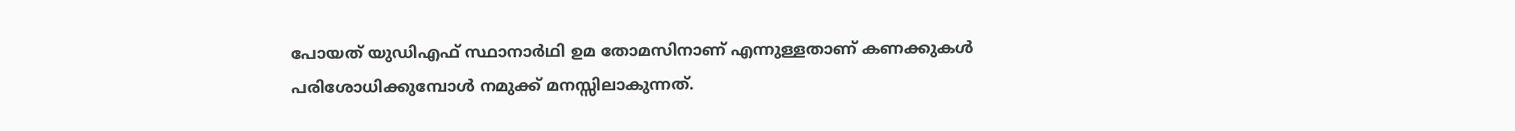പോയത് യുഡിഎഫ് സ്ഥാനാര്‍ഥി ഉമ തോമസിനാണ് എന്നുള്ളതാണ് കണക്കുകള്‍ പരിശോധിക്കുമ്പോള്‍ നമുക്ക് മനസ്സിലാകുന്നത്.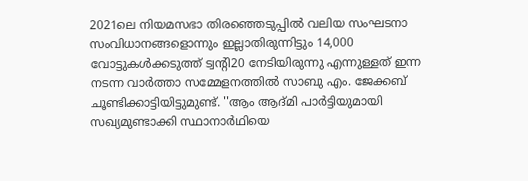2021ലെ നിയമസഭാ തിരഞ്ഞെടുപ്പില്‍ വലിയ സംഘടനാ സംവിധാനങ്ങളൊന്നും ഇല്ലാതിരുന്നിട്ടും 14,000 വോട്ടുകള്‍ക്കടുത്ത് ട്വന്റി20 നേടിയിരുന്നു എന്നുള്ളത് ഇന്ന നടന്ന വാര്‍ത്താ സമ്മേളനത്തില്‍ സാബു എം. ജേക്കബ് ചൂണ്ടിക്കാട്ടിയിട്ടുമുണ്ട്. ''ആം ആദ്മി പാര്‍ട്ടിയുമായി സഖ്യമുണ്ടാക്കി സ്ഥാനാര്‍ഥിയെ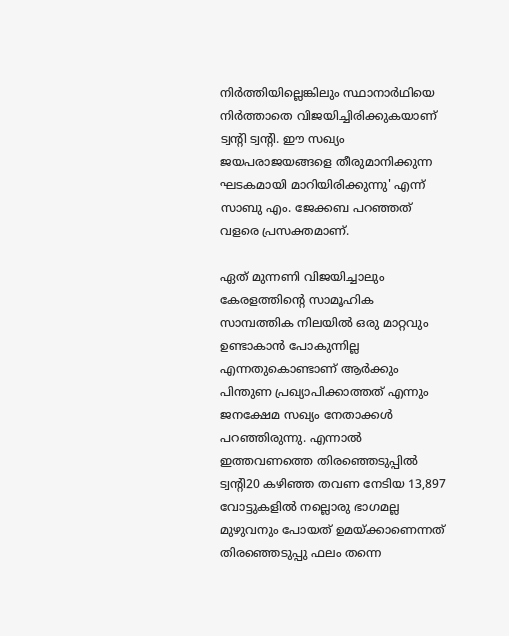നിര്‍ത്തിയില്ലെങ്കിലും സ്ഥാനാര്‍ഥിയെ നിര്‍ത്താതെ വിജയിച്ചിരിക്കുകയാണ് ട്വന്റി ട്വന്റി. ഈ സഖ്യം ജയപരാജയങ്ങളെ തീരുമാനിക്കുന്ന ഘടകമായി മാറിയിരിക്കുന്നു' എന്ന് സാബു എം. ജേക്കബ പറഞ്ഞത് വളരെ പ്രസക്തമാണ്.

ഏത് മുന്നണി വിജയിച്ചാലും കേരളത്തിന്റെ സാമൂഹിക സാമ്പത്തിക നിലയില്‍ ഒരു മാറ്റവും ഉണ്ടാകാന്‍ പോകുന്നില്ല എന്നതുകൊണ്ടാണ് ആര്‍ക്കും പിന്തുണ പ്രഖ്യാപിക്കാത്തത് എന്നും ജനക്ഷേമ സഖ്യം നേതാക്കള്‍ പറഞ്ഞിരുന്നു. എന്നാല്‍ ഇത്തവണത്തെ തിരഞ്ഞെടുപ്പില്‍ ട്വന്റി20 കഴിഞ്ഞ തവണ നേടിയ 13,897 വോട്ടുകളില്‍ നല്ലൊരു ഭാഗമല്ല മുഴുവനും പോയത് ഉമയ്ക്കാണെന്നത് തിരഞ്ഞെടുപ്പു ഫലം തന്നെ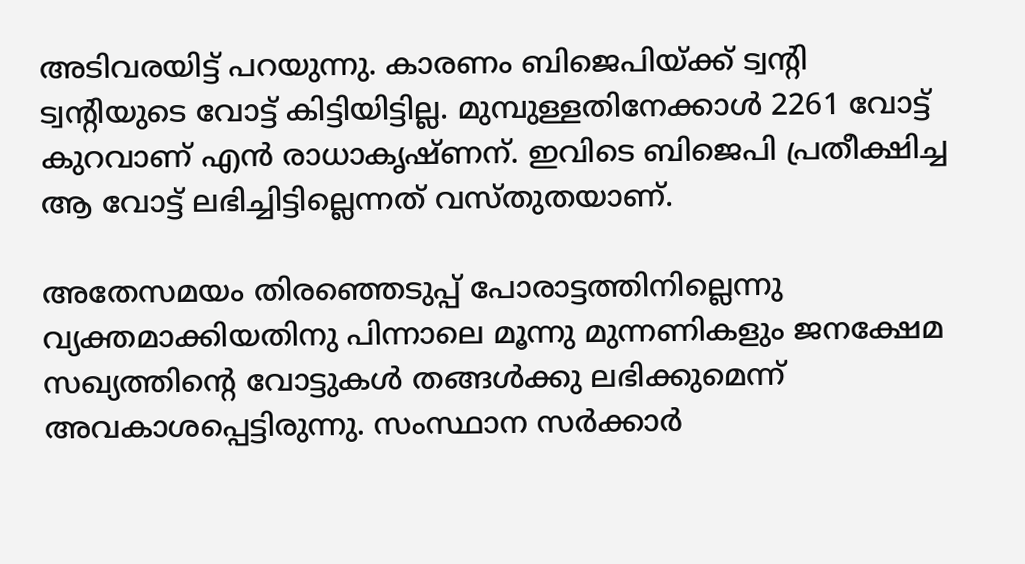അടിവരയിട്ട് പറയുന്നു. കാരണം ബിജെപിയ്ക്ക് ട്വന്റി ട്വന്റിയുടെ വോട്ട് കിട്ടിയിട്ടില്ല. മുമ്പുള്ളതിനേക്കാള്‍ 2261 വോട്ട് കുറവാണ് എന്‍ രാധാകൃഷ്ണന്. ഇവിടെ ബിജെപി പ്രതീക്ഷിച്ച ആ വോട്ട് ലഭിച്ചിട്ടില്ലെന്നത് വസ്തുതയാണ്.

അതേസമയം തിരഞ്ഞെടുപ്പ് പോരാട്ടത്തിനില്ലെന്നു വ്യക്തമാക്കിയതിനു പിന്നാലെ മൂന്നു മുന്നണികളും ജനക്ഷേമ സഖ്യത്തിന്റെ വോട്ടുകള്‍ തങ്ങള്‍ക്കു ലഭിക്കുമെന്ന് അവകാശപ്പെട്ടിരുന്നു. സംസ്ഥാന സര്‍ക്കാര്‍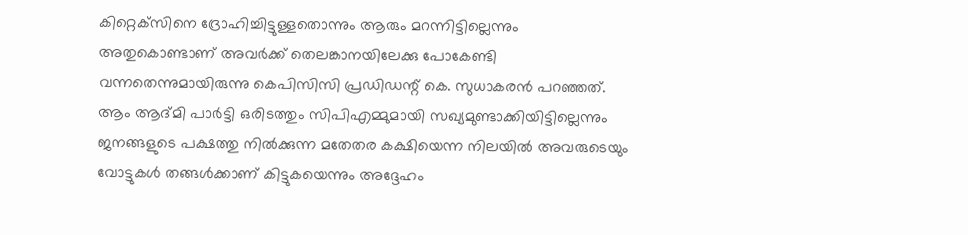കിറ്റെക്‌സിനെ ദ്രോഹിച്ചിട്ടുള്ളതൊന്നും ആരും മറന്നിട്ടില്ലെന്നും അതുകൊണ്ടാണ് അവര്‍ക്ക് തെലങ്കാനയിലേക്കു പോകേണ്ടി വന്നതെന്നുമായിരുന്നു കെപിസിസി പ്രഡിഡന്റ് കെ. സുധാകരന്‍ പറഞ്ഞത്. ആം ആദ്മി പാര്‍ട്ടി ഒരിടത്തും സിപിഎമ്മുമായി സഖ്യമുണ്ടാക്കിയിട്ടില്ലെന്നും ജനങ്ങളുടെ പക്ഷത്തു നില്‍ക്കുന്ന മതേതര കക്ഷിയെന്ന നിലയില്‍ അവരുടെയും വോട്ടുകള്‍ തങ്ങള്‍ക്കാണ് കിട്ടുകയെന്നും അദ്ദേഹം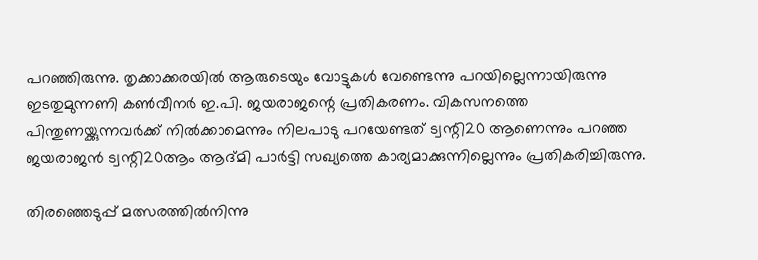പറഞ്ഞിരുന്നു. തൃക്കാക്കരയില്‍ ആരുടെയും വോട്ടുകള്‍ വേണ്ടെന്നു പറയില്ലെന്നായിരുന്നു ഇടതുമുന്നണി കണ്‍വീനര്‍ ഇ.പി. ജയരാജന്റെ പ്രതികരണം. വികസനത്തെ പിന്തുണയ്ക്കുന്നവര്‍ക്ക് നില്‍ക്കാമെന്നും നിലപാടു പറയേണ്ടത് ട്വന്റി20 ആണെന്നും പറഞ്ഞ ജയരാജന്‍ ട്വന്റി20ആം ആദ്മി പാര്‍ട്ടി സഖ്യത്തെ കാര്യമാക്കുന്നില്ലെന്നും പ്രതികരിച്ചിരുന്നു.

തിരഞ്ഞെടുപ്പ് മത്സരത്തില്‍നിന്നു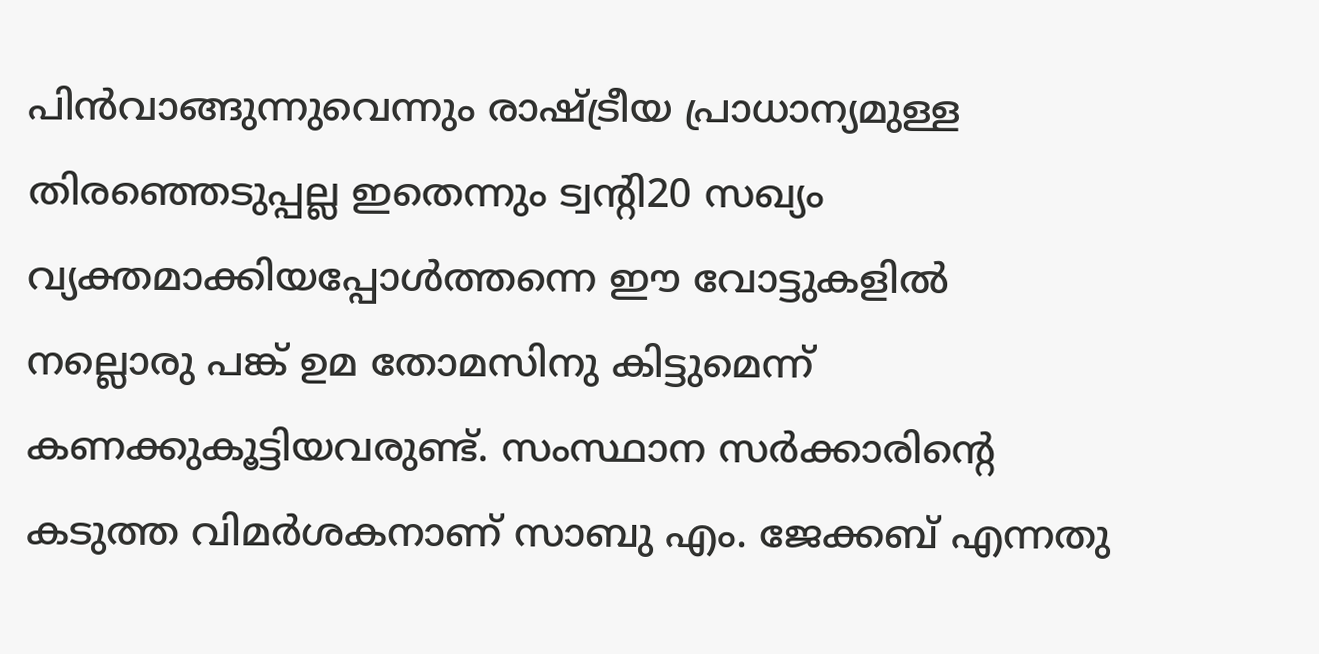പിന്‍വാങ്ങുന്നുവെന്നും രാഷ്ട്രീയ പ്രാധാന്യമുള്ള തിരഞ്ഞെടുപ്പല്ല ഇതെന്നും ട്വന്റി20 സഖ്യം വ്യക്തമാക്കിയപ്പോള്‍ത്തന്നെ ഈ വോട്ടുകളില്‍ നല്ലൊരു പങ്ക് ഉമ തോമസിനു കിട്ടുമെന്ന് കണക്കുകൂട്ടിയവരുണ്ട്. സംസ്ഥാന സര്‍ക്കാരിന്റെ കടുത്ത വിമര്‍ശകനാണ് സാബു എം. ജേക്കബ് എന്നതു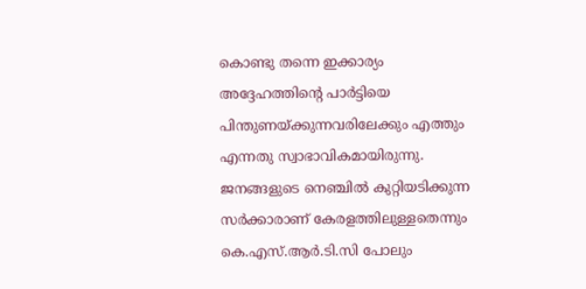കൊണ്ടു തന്നെ ഇക്കാര്യം അദ്ദേഹത്തിന്റെ പാര്‍ട്ടിയെ പിന്തുണയ്ക്കുന്നവരിലേക്കും എത്തും എന്നതു സ്വാഭാവികമായിരുന്നു. ജനങ്ങളുടെ നെഞ്ചില്‍ കുറ്റിയടിക്കുന്ന സര്‍ക്കാരാണ് കേരളത്തിലുള്ളതെന്നും കെ.എസ്.ആര്‍.ടി.സി പോലും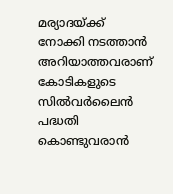മര്യാദയ്ക്ക് നോക്കി നടത്താന്‍ അറിയാത്തവരാണ് കോടികളുടെ സില്‍വര്‍ലൈന്‍ പദ്ധതി കൊണ്ടുവരാന്‍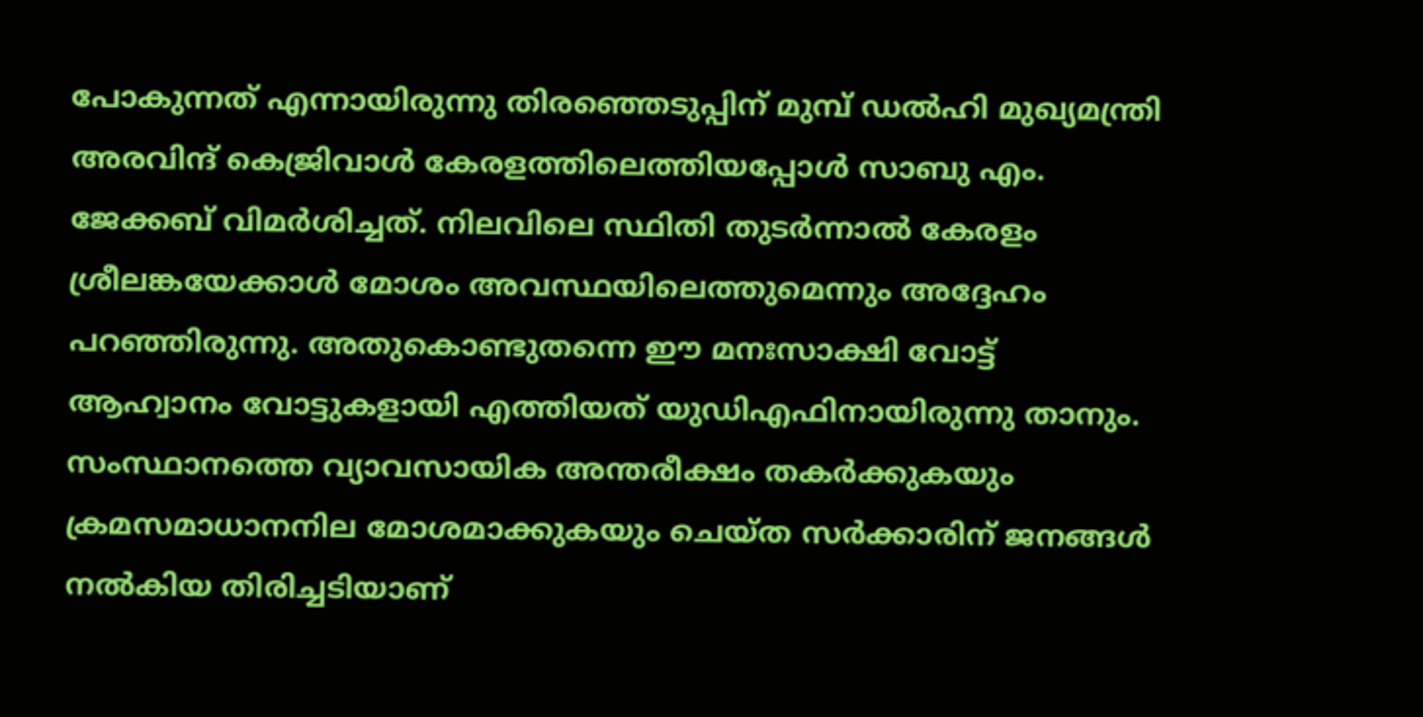പോകുന്നത് എന്നായിരുന്നു തിരഞ്ഞെടുപ്പിന് മുമ്പ് ഡല്‍ഹി മുഖ്യമന്ത്രി അരവിന്ദ് കെജ്രിവാള്‍ കേരളത്തിലെത്തിയപ്പോള്‍ സാബു എം. ജേക്കബ് വിമര്‍ശിച്ചത്. നിലവിലെ സ്ഥിതി തുടര്‍ന്നാല്‍ കേരളം ശ്രീലങ്കയേക്കാള്‍ മോശം അവസ്ഥയിലെത്തുമെന്നും അദ്ദേഹം പറഞ്ഞിരുന്നു. അതുകൊണ്ടുതന്നെ ഈ മനഃസാക്ഷി വോട്ട് ആഹ്വാനം വോട്ടുകളായി എത്തിയത് യുഡിഎഫിനായിരുന്നു താനും. സംസ്ഥാനത്തെ വ്യാവസായിക അന്തരീക്ഷം തകര്‍ക്കുകയും ക്രമസമാധാനനില മോശമാക്കുകയും ചെയ്ത സര്‍ക്കാരിന് ജനങ്ങള്‍ നല്‍കിയ തിരിച്ചടിയാണ്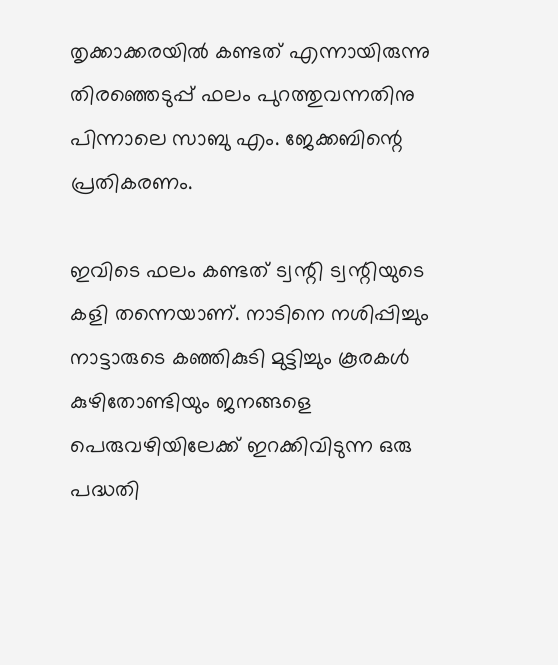തൃക്കാക്കരയില്‍ കണ്ടത് എന്നായിരുന്നു തിരഞ്ഞെടുപ്പ് ഫലം പുറത്തുവന്നതിനു പിന്നാലെ സാബു എം. ജേക്കബിന്റെ പ്രതികരണം.

ഇവിടെ ഫലം കണ്ടത് ട്വന്റി ട്വന്റിയുടെ കളി തന്നെയാണ്. നാടിനെ നശിപ്പിച്ചും നാട്ടാരുടെ കഞ്ഞികുടി മുട്ടിച്ചും കൂരകള്‍ കുഴിതോണ്ടിയും ജനങ്ങളെ പെരുവഴിയിലേക്ക് ഇറക്കിവിടുന്ന ഒരു പദ്ധതി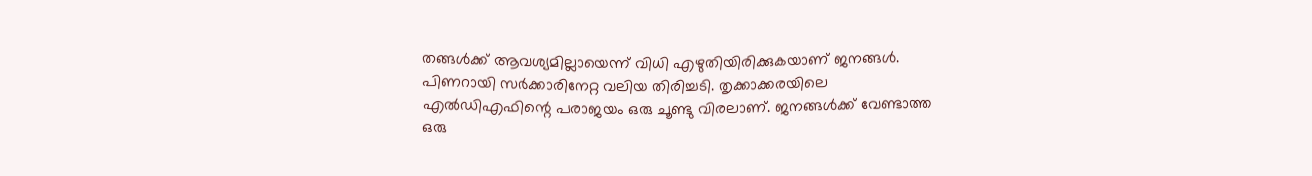തങ്ങള്‍ക്ക് ആവശ്യമില്ലായെന്ന് വിധി എഴുതിയിരിക്കുകയാണ് ജനങ്ങള്‍. പിണറായി സര്‍ക്കാരിനേറ്റ വലിയ തിരിച്ചടി. തൃക്കാക്കരയിലെ എല്‍ഡിഎഫിന്റെ പരാജയം ഒരു ചൂണ്ടു വിരലാണ്. ജനങ്ങള്‍ക്ക് വേണ്ടാത്ത ഒരു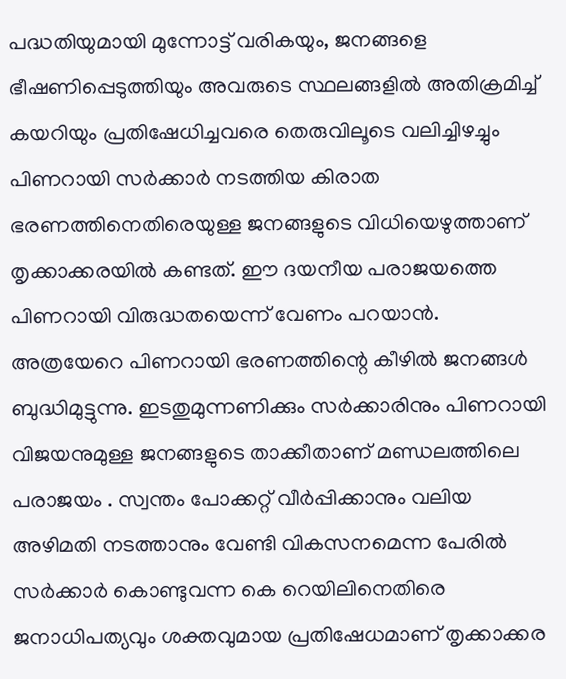പദ്ധതിയുമായി മുന്നോട്ട് വരികയും, ജനങ്ങളെ ഭീഷണിപ്പെടുത്തിയും അവരുടെ സ്ഥലങ്ങളില്‍ അതിക്രമിച്ച് കയറിയും പ്രതിഷേധിച്ചവരെ തെരുവിലൂടെ വലിച്ചിഴച്ചും പിണറായി സര്‍ക്കാര്‍ നടത്തിയ കിരാത ഭരണത്തിനെതിരെയുള്ള ജനങ്ങളുടെ വിധിയെഴുത്താണ് തൃക്കാക്കരയില്‍ കണ്ടത്. ഈ ദയനീയ പരാജയത്തെ പിണറായി വിരുദ്ധതയെന്ന് വേണം പറയാന്‍. അത്രയേറെ പിണറായി ഭരണത്തിന്റെ കീഴില്‍ ജനങ്ങള്‍ ബുദ്ധിമുട്ടുന്നു. ഇടതുമുന്നണിക്കും സര്‍ക്കാരിനും പിണറായി വിജയനുമുള്ള ജനങ്ങളുടെ താക്കീതാണ് മണ്ഡലത്തിലെ പരാജയം . സ്വന്തം പോക്കറ്റ് വീര്‍പ്പിക്കാനും വലിയ അഴിമതി നടത്താനും വേണ്ടി വികസനമെന്ന പേരില്‍ സര്‍ക്കാര്‍ കൊണ്ടുവന്ന കെ റെയിലിനെതിരെ ജനാധിപത്യവും ശക്തവുമായ പ്രതിഷേധമാണ് തൃക്കാക്കര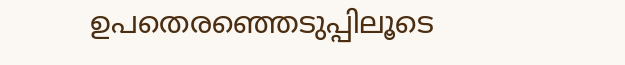ഉപതെരഞ്ഞെടുപ്പിലൂടെ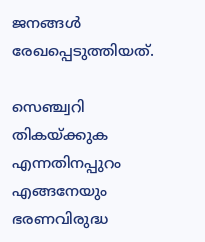ജനങ്ങള്‍ രേഖപ്പെടുത്തിയത്.

സെഞ്ച്വറി തികയ്ക്കുക എന്നതിനപ്പുറം എങ്ങനേയും ഭരണവിരുദ്ധ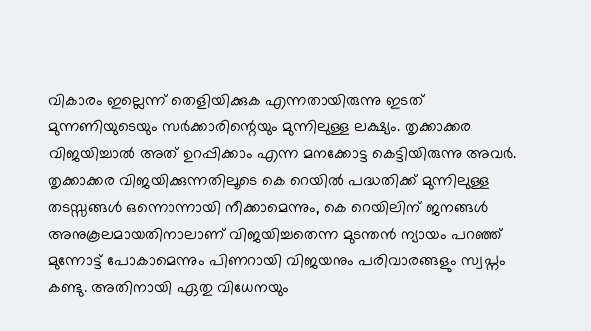വികാരം ഇല്ലെന്ന് തെളിയിക്കുക എന്നതായിരുന്നു ഇടത് മുന്നണിയുടെയും സര്‍ക്കാരിന്റെയും മുന്നിലുള്ള ലക്ഷ്യം. തൃക്കാക്കര വിജയിച്ചാല്‍ അത് ഉറപ്പിക്കാം എന്ന മനക്കോട്ട കെട്ടിയിരുന്നു അവര്‍. തൃക്കാക്കര വിജയിക്കുന്നതിലൂടെ കെ റെയില്‍ പദ്ധതിക്ക് മുന്നിലുള്ള തടസ്സങ്ങള്‍ ഒന്നൊന്നായി നീക്കാമെന്നും, കെ റെയിലിന് ജനങ്ങള്‍ അനുകൂലമായതിനാലാണ് വിജയിച്ചതെന്ന മുടന്തന്‍ ന്യായം പറഞ്ഞ് മുന്നോട്ട് പോകാമെന്നും പിണറായി വിജയനും പരിവാരങ്ങളും സ്വപ്നം കണ്ടു. അതിനായി ഏതു വിധേനയും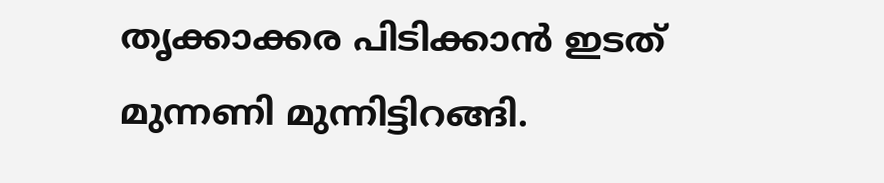തൃക്കാക്കര പിടിക്കാന്‍ ഇടത് മുന്നണി മുന്നിട്ടിറങ്ങി.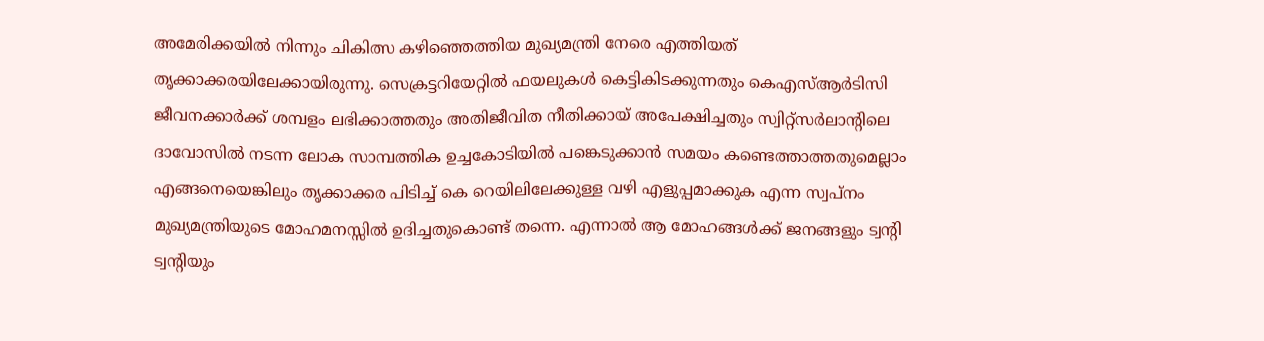അമേരിക്കയില്‍ നിന്നും ചികിത്സ കഴിഞ്ഞെത്തിയ മുഖ്യമന്ത്രി നേരെ എത്തിയത് തൃക്കാക്കരയിലേക്കായിരുന്നു. സെക്രട്ടറിയേറ്റില്‍ ഫയലുകള്‍ കെട്ടികിടക്കുന്നതും കെഎസ്ആര്‍ടിസി ജീവനക്കാര്‍ക്ക് ശമ്പളം ലഭിക്കാത്തതും അതിജീവിത നീതിക്കായ് അപേക്ഷിച്ചതും സ്വിറ്റ്‌സര്‍ലാന്റിലെ ദാവോസില്‍ നടന്ന ലോക സാമ്പത്തിക ഉച്ചകോടിയില്‍ പങ്കെടുക്കാന്‍ സമയം കണ്ടെത്താത്തതുമെല്ലാം എങ്ങനെയെങ്കിലും തൃക്കാക്കര പിടിച്ച് കെ റെയിലിലേക്കുള്ള വഴി എളുപ്പമാക്കുക എന്ന സ്വപ്നം മുഖ്യമന്ത്രിയുടെ മോഹമനസ്സില്‍ ഉദിച്ചതുകൊണ്ട് തന്നെ. എന്നാല്‍ ആ മോഹങ്ങള്‍ക്ക് ജനങ്ങളും ട്വന്റി ട്വന്റിയും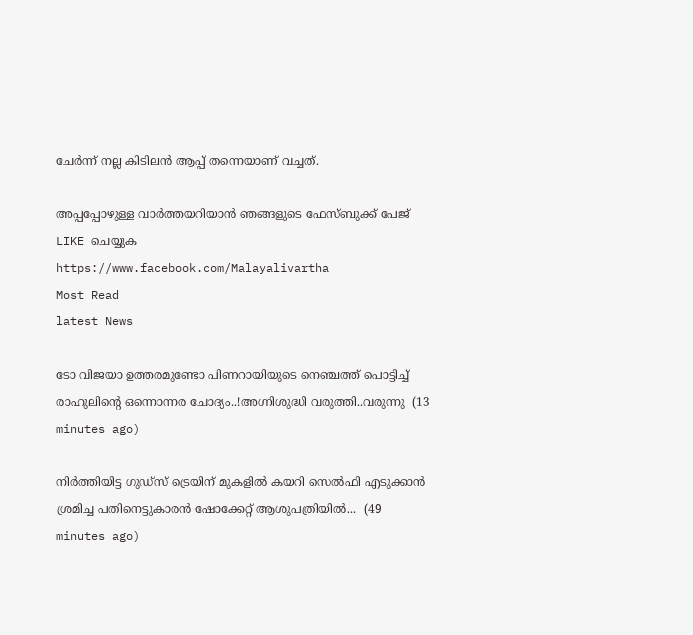ചേര്‍ന്ന് നല്ല കിടിലന്‍ ആപ്പ് തന്നെയാണ് വച്ചത്.

അപ്പപ്പോഴുള്ള വാര്‍ത്തയറിയാന്‍ ഞങ്ങളുടെ ഫേസ്‌ബുക്ക്‌ പേജ് LIKE ചെയ്യുക
https://www.facebook.com/Malayalivartha
Most Read
latest News

ടോ വിജയാ ഉത്തരമുണ്ടോ പിണറായിയുടെ നെഞ്ചത്ത് പൊട്ടിച്ച് രാഹുലിന്റെ ഒന്നൊന്നര ചോദ്യം..!അഗ്നിശുദ്ധി വരുത്തി..വരുന്നു  (13 minutes ago)

നിർത്തിയിട്ട ഗുഡ്‌സ് ട്രെയിന് മുകളിൽ കയറി സെൽഫി എടുക്കാൻ ശ്രമിച്ച പതിനെട്ടുകാരൻ ഷോക്കേറ്റ് ആശുപത്രിയിൽ...  (49 minutes ago)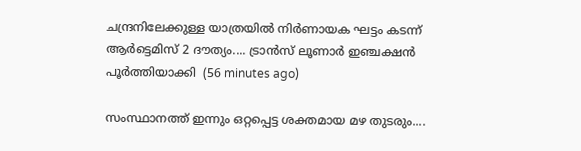ചന്ദ്രനിലേക്കുള്ള യാത്രയിൽ നിർണായക ഘട്ടം കടന്ന് ആർട്ടെമിസ് 2 ദൗത്യം.... ട്രാൻസ് ലൂണാർ ഇഞ്ചക്ഷൻ പൂർത്തിയാക്കി  (56 minutes ago)

സംസ്ഥാനത്ത് ഇന്നും ഒറ്റപ്പെട്ട ശക്തമായ മഴ തുടരും....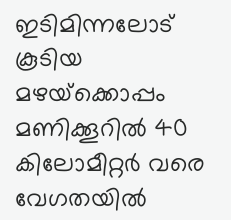ഇടിമിന്നലോട് കൂടിയ മഴയ്‌ക്കൊപ്പം മണിക്കൂറില്‍ 40 കിലോമീറ്റര്‍ വരെ വേഗതയില്‍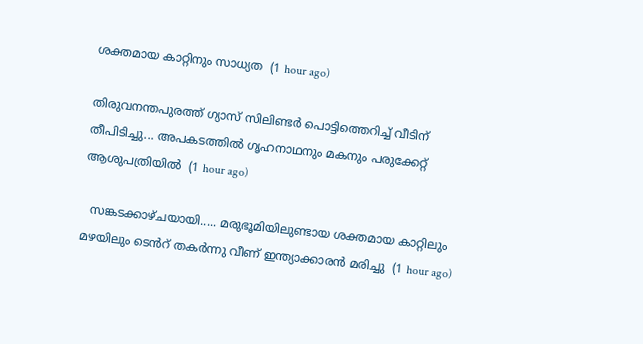ശക്തമായ കാറ്റിനും സാധ്യത  (1 hour ago)

തിരുവനന്തപുരത്ത് ഗ്യാസ് സിലിണ്ടർ പൊട്ടിത്തെറിച്ച് വീടിന് തീപിടിച്ചു... അപകടത്തിൽ ഗൃഹനാഥനും മകനും പരുക്കേറ്റ് ആശുപത്രിയിൽ  (1 hour ago)

  സങ്കടക്കാഴ്ചയായി..... മരുഭൂമിയിലുണ്ടായ ശക്തമായ കാറ്റിലും മഴയിലും ടെൻറ് തകർന്നു വീണ് ഇന്ത്യാക്കാരൻ മരിച്ചു  (1 hour ago)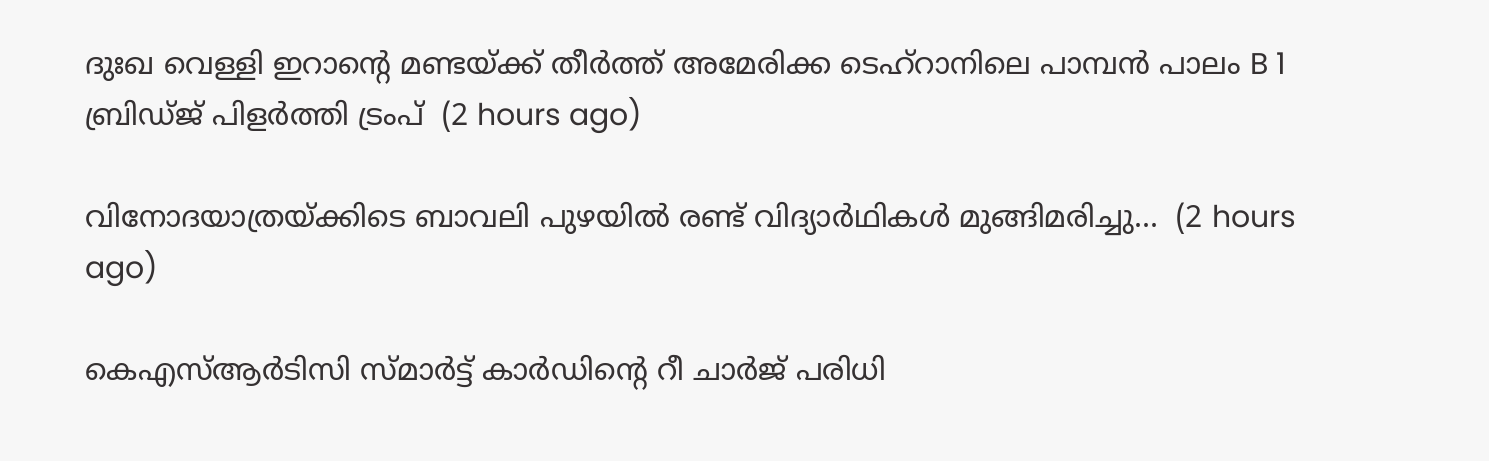ദുഃഖ വെള്ളി ഇറാന്റെ മണ്ടയ്ക്ക് തീർത്ത് അമേരിക്ക ടെഹ്റാനിലെ പാമ്പൻ പാലം B 1 ബ്രിഡ്ജ് പിളർത്തി ട്രംപ്  (2 hours ago)

വിനോദയാത്രയ്ക്കിടെ ബാവലി പുഴയിൽ രണ്ട് വിദ്യാർഥികൾ മുങ്ങിമരിച്ചു...  (2 hours ago)

കെഎസ്ആർടിസി സ്മാർട്ട് കാർഡിന്റെ റീ ചാർജ് പരിധി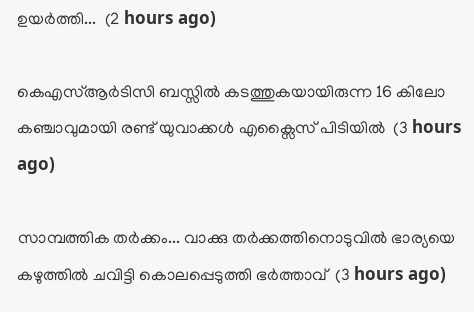ഉയർത്തി...  (2 hours ago)

കെഎസ്ആർടിസി ബസ്സിൽ കടത്തുകയായിരുന്ന 16 കിലോ കഞ്ചാവുമായി രണ്ട് യുവാക്കൾ എക്സൈസ് പിടിയിൽ  (3 hours ago)

സാമ്പത്തിക തർക്കം... വാക്കു തർക്കത്തിനൊടുവിൽ ഭാര്യയെ കഴുത്തിൽ ചവിട്ടി കൊലപ്പെടുത്തി ഭർത്താവ്  (3 hours ago)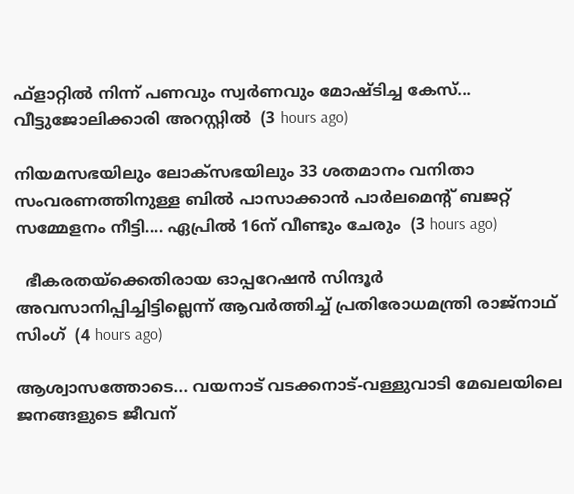ഫ്ളാറ്റിൽ നിന്ന് പണവും സ്വർണവും മോഷ്ടിച്ച കേസ്... വീട്ടുജോലിക്കാരി അറസ്റ്റിൽ‌  (3 hours ago)

നിയമസഭയിലും ലോക്സഭയിലും 33 ശതമാനം വനിതാ സംവരണത്തിനുള്ള ബിൽ പാസാക്കാൻ പാർലമെന്റ് ബജറ്റ് സമ്മേളനം നീട്ടി.... ഏപ്രിൽ 16ന് വീണ്ടും ചേരും  (3 hours ago)

  ഭീകരതയ്ക്കെതിരായ ഓപ്പറേഷൻ സിന്ദൂർ അവസാനിപ്പിച്ചിട്ടില്ലെന്ന് ആവർത്തിച്ച് പ്രതിരോധമന്ത്രി രാജ്നാഥ് സിംഗ്  (4 hours ago)

ആശ്വാസത്തോടെ... വയനാട് വടക്കനാട്-വള്ളുവാടി മേഖലയിലെ ജനങ്ങളുടെ ജീവന്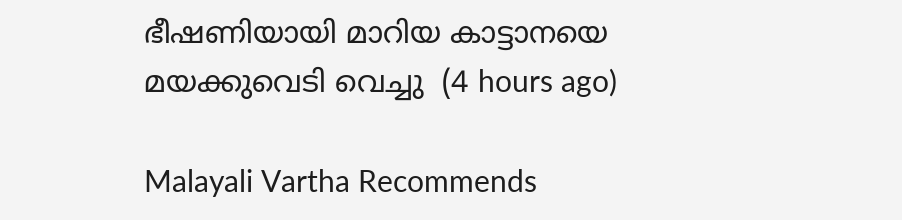ഭീഷണിയായി മാറിയ കാട്ടാനയെ മയക്കുവെടി വെച്ചു  (4 hours ago)

Malayali Vartha Recommends